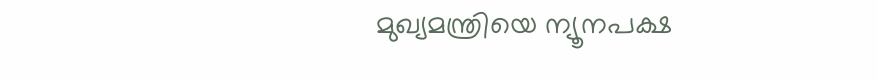മുഖ്യമന്ത്രിയെ ന്യൂനപക്ഷ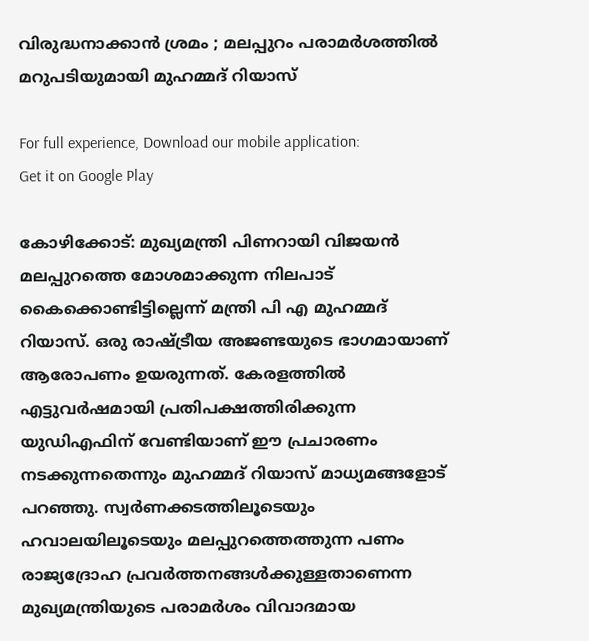വിരുദ്ധനാക്കാന്‍ ശ്രമം ; മലപ്പുറം പരാമര്‍ശത്തില്‍ മറുപടിയുമായി മുഹമ്മദ് റിയാസ്

For full experience, Download our mobile application:
Get it on Google Play

കോഴിക്കോട്: മുഖ്യമന്ത്രി പിണറായി വിജയന്‍ മലപ്പുറത്തെ മോശമാക്കുന്ന നിലപാട് കൈക്കൊണ്ടിട്ടില്ലെന്ന് മന്ത്രി പി എ മുഹമ്മദ് റിയാസ്. ഒരു രാഷ്ട്രീയ അജണ്ടയുടെ ഭാഗമായാണ് ആരോപണം ഉയരുന്നത്. കേരളത്തില്‍ എട്ടുവര്‍ഷമായി പ്രതിപക്ഷത്തിരിക്കുന്ന യുഡിഎഫിന് വേണ്ടിയാണ് ഈ പ്രചാരണം നടക്കുന്നതെന്നും മുഹമ്മദ് റിയാസ് മാധ്യമങ്ങളോട് പറഞ്ഞു. സ്വര്‍ണക്കടത്തിലൂടെയും ഹവാലയിലൂടെയും മലപ്പുറത്തെത്തുന്ന പണം രാജ്യദ്രോഹ പ്രവര്‍ത്തനങ്ങള്‍ക്കുള്ളതാണെന്ന മുഖ്യമന്ത്രിയുടെ പരാമര്‍ശം വിവാദമായ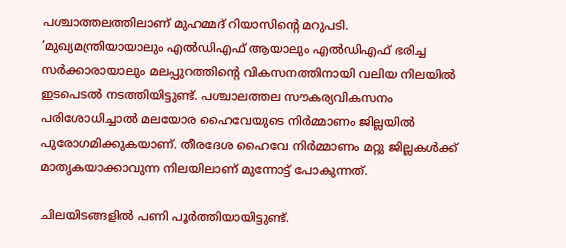പശ്ചാത്തലത്തിലാണ് മുഹമ്മദ് റിയാസിന്റെ മറുപടി. ‘മുഖ്യമന്ത്രിയായാലും എല്‍ഡിഎഫ് ആയാലും എല്‍ഡിഎഫ് ഭരിച്ച സര്‍ക്കാരായാലും മലപ്പുറത്തിന്റെ വികസനത്തിനായി വലിയ നിലയില്‍ ഇടപെടല്‍ നടത്തിയിട്ടുണ്ട്. പശ്ചാലത്തല സൗകര്യവികസനം പരിശോധിച്ചാല്‍ മലയോര ഹൈവേയുടെ നിര്‍മ്മാണം ജില്ലയില്‍ പുരോഗമിക്കുകയാണ്. തീരദേശ ഹൈവേ നിര്‍മ്മാണം മറ്റു ജില്ലകള്‍ക്ക് മാതൃകയാക്കാവുന്ന നിലയിലാണ് മുന്നോട്ട് പോകുന്നത്.

ചിലയിടങ്ങളില്‍ പണി പൂര്‍ത്തിയായിട്ടുണ്ട്.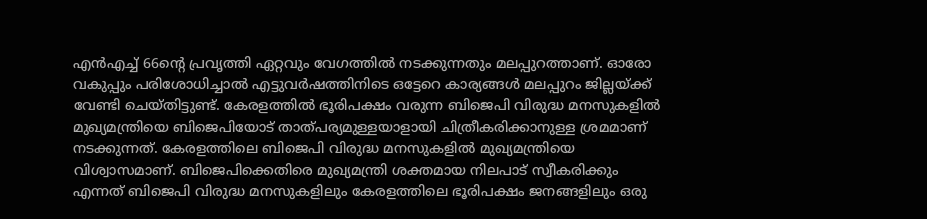എന്‍എച്ച് 66ന്റെ പ്രവൃത്തി ഏറ്റവും വേഗത്തില്‍ നടക്കുന്നതും മലപ്പുറത്താണ്. ഓരോ വകുപ്പും പരിശോധിച്ചാല്‍ എട്ടുവര്‍ഷത്തിനിടെ ഒട്ടേറെ കാര്യങ്ങള്‍ മലപ്പുറം ജില്ലയ്ക്ക് വേണ്ടി ചെയ്തിട്ടുണ്ട്. കേരളത്തില്‍ ഭൂരിപക്ഷം വരുന്ന ബിജെപി വിരുദ്ധ മനസുകളില്‍ മുഖ്യമന്ത്രിയെ ബിജെപിയോട് താത്പര്യമുള്ളയാളായി ചിത്രീകരിക്കാനുള്ള ശ്രമമാണ് നടക്കുന്നത്. കേരളത്തിലെ ബിജെപി വിരുദ്ധ മനസുകളില്‍ മുഖ്യമന്ത്രിയെ വിശ്വാസമാണ്. ബിജെപിക്കെതിരെ മുഖ്യമന്ത്രി ശക്തമായ നിലപാട് സ്വീകരിക്കും എന്നത് ബിജെപി വിരുദ്ധ മനസുകളിലും കേരളത്തിലെ ഭൂരിപക്ഷം ജനങ്ങളിലും ഒരു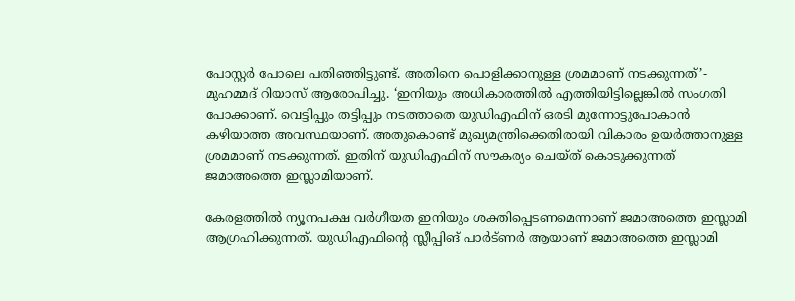പോസ്റ്റര്‍ പോലെ പതിഞ്ഞിട്ടുണ്ട്. അതിനെ പൊളിക്കാനുള്ള ശ്രമമാണ് നടക്കുന്നത്’- മുഹമ്മദ് റിയാസ് ആരോപിച്ചു. ‘ഇനിയും അധികാരത്തില്‍ എത്തിയിട്ടില്ലെങ്കില്‍ സംഗതി പോക്കാണ്. വെട്ടിപ്പും തട്ടിപ്പും നടത്താതെ യുഡിഎഫിന് ഒരടി മുന്നോട്ടുപോകാന്‍ കഴിയാത്ത അവസ്ഥയാണ്. അതുകൊണ്ട് മുഖ്യമന്ത്രിക്കെതിരായി വികാരം ഉയര്‍ത്താനുള്ള ശ്രമമാണ് നടക്കുന്നത്. ഇതിന് യുഡിഎഫിന് സൗകര്യം ചെയ്ത് കൊടുക്കുന്നത് ജമാഅത്തെ ഇസ്ലാമിയാണ്.

കേരളത്തില്‍ ന്യൂനപക്ഷ വര്‍ഗീയത ഇനിയും ശക്തിപ്പെടണമെന്നാണ് ജമാഅത്തെ ഇസ്ലാമി ആഗ്രഹിക്കുന്നത്. യുഡിഎഫിന്റെ സ്ലീപ്പിങ് പാര്‍ട്ണര്‍ ആയാണ് ജമാഅത്തെ ഇസ്ലാമി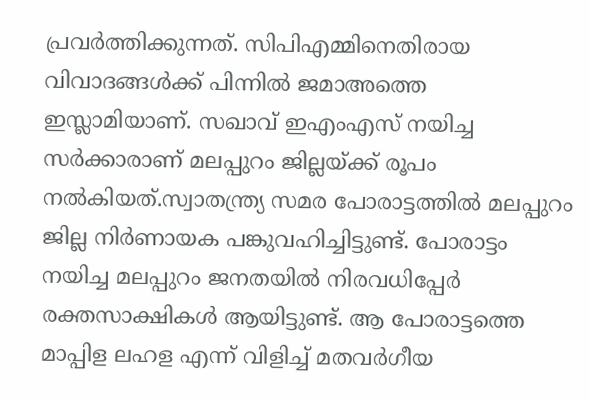പ്രവര്‍ത്തിക്കുന്നത്. സിപിഎമ്മിനെതിരായ വിവാദങ്ങള്‍ക്ക് പിന്നില്‍ ജമാഅത്തെ ഇസ്ലാമിയാണ്. സഖാവ് ഇഎംഎസ് നയിച്ച സര്‍ക്കാരാണ് മലപ്പുറം ജില്ലയ്ക്ക് രൂപം നല്‍കിയത്.സ്വാതന്ത്ര്യ സമര പോരാട്ടത്തില്‍ മലപ്പുറം ജില്ല നിര്‍ണായക പങ്കുവഹിച്ചിട്ടുണ്ട്. പോരാട്ടം നയിച്ച മലപ്പുറം ജനതയില്‍ നിരവധിപ്പേര്‍ രക്തസാക്ഷികള്‍ ആയിട്ടുണ്ട്. ആ പോരാട്ടത്തെ മാപ്പിള ലഹള എന്ന് വിളിച്ച് മതവര്‍ഗീയ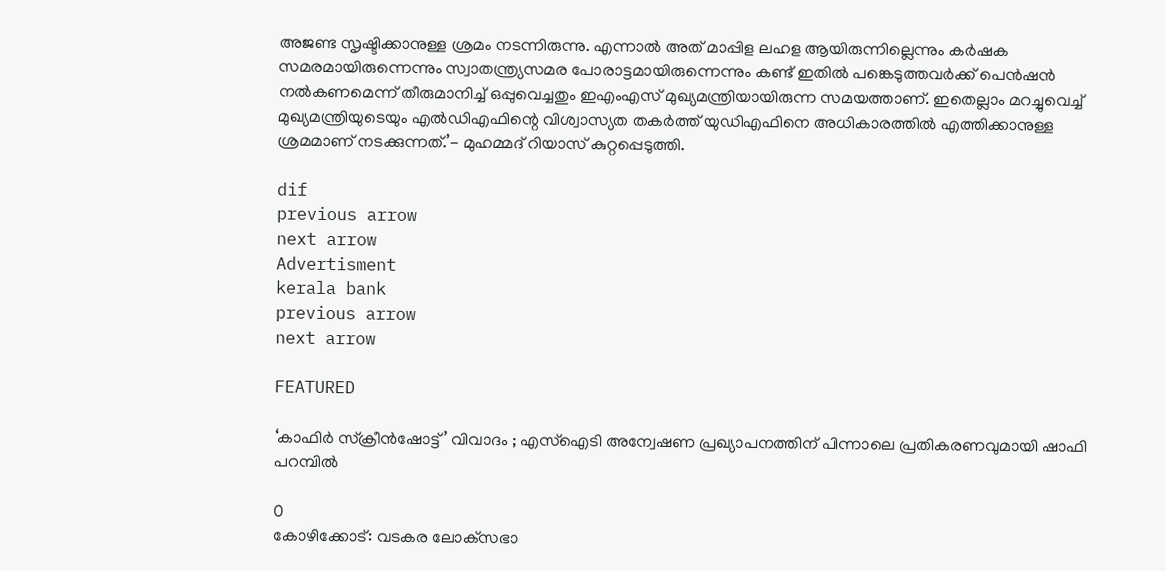അജണ്ട സൃഷ്ടിക്കാനുള്ള ശ്രമം നടന്നിരുന്നു. എന്നാല്‍ അത് മാപ്പിള ലഹള ആയിരുന്നില്ലെന്നും കര്‍ഷക സമരമായിരുന്നെന്നും സ്വാതന്ത്ര്യസമര പോരാട്ടമായിരുന്നെന്നും കണ്ട് ഇതില്‍ പങ്കെടുത്തവര്‍ക്ക് പെന്‍ഷന്‍ നല്‍കണമെന്ന് തീരുമാനിച്ച് ഒപ്പുവെച്ചതും ഇഎംഎസ് മുഖ്യമന്ത്രിയായിരുന്ന സമയത്താണ്. ഇതെല്ലാം മറച്ചുവെച്ച് മുഖ്യമന്ത്രിയുടെയും എല്‍ഡിഎഫിന്റെ വിശ്വാസ്യത തകര്‍ത്ത് യുഡിഎഫിനെ അധികാരത്തില്‍ എത്തിക്കാനുള്ള ശ്രമമാണ് നടക്കുന്നത്.’- മുഹമ്മദ് റിയാസ് കുറ്റപ്പെടുത്തി.

dif
previous arrow
next arrow
Advertisment
kerala bank
previous arrow
next arrow

FEATURED

‘കാഫിർ സ്ക്രീൻഷോട്ട്’ വിവാദം ; എസ്‌ഐടി അന്വേഷണ പ്രഖ്യാപനത്തിന് പിന്നാലെ പ്രതികരണവുമായി ഷാഫി പറമ്പിൽ

0
കോഴിക്കോട്: വടകര ലോക്‌സഭാ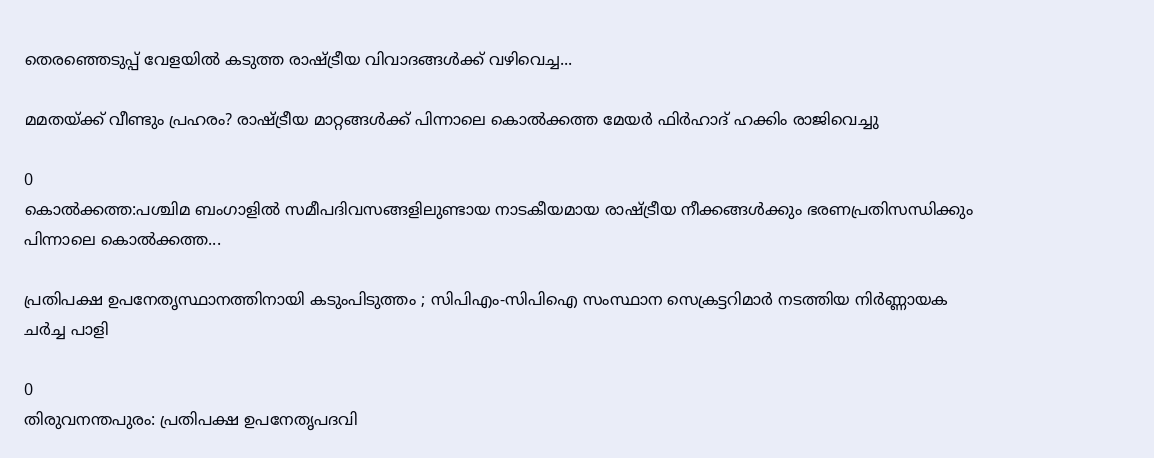തെരഞ്ഞെടുപ്പ് വേളയിൽ കടുത്ത രാഷ്ട്രീയ വിവാദങ്ങൾക്ക് വഴിവെച്ച...

മമതയ്ക്ക് വീണ്ടും പ്രഹരം? രാഷ്ട്രീയ മാറ്റങ്ങൾക്ക് പിന്നാലെ കൊൽക്കത്ത മേയർ ഫിർഹാദ് ഹക്കിം രാജിവെച്ചു

0
കൊൽക്കത്ത:പശ്ചിമ ബംഗാളിൽ സമീപദിവസങ്ങളിലുണ്ടായ നാടകീയമായ രാഷ്ട്രീയ നീക്കങ്ങൾക്കും ഭരണപ്രതിസന്ധിക്കും പിന്നാലെ കൊൽക്കത്ത...

പ്രതിപക്ഷ ഉപനേതൃസ്ഥാനത്തിനായി കടുംപിടുത്തം ; സിപിഎം-സിപിഐ സംസ്ഥാന സെക്രട്ടറിമാർ നടത്തിയ നിർണ്ണായക ചർച്ച പാളി

0
തിരുവനന്തപുരം: പ്രതിപക്ഷ ഉപനേതൃപദവി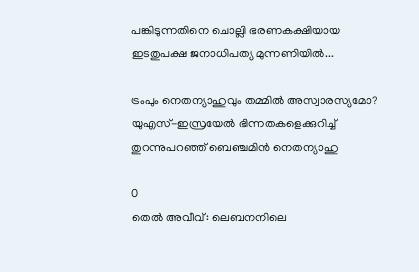പങ്കിടുന്നതിനെ ചൊല്ലി ഭരണകക്ഷിയായ ഇടതുപക്ഷ ജനാധിപത്യ മുന്നണിയിൽ...

ട്രംപും നെതന്യാഹുവും തമ്മിൽ അസ്വാരസ്യമോ? യുഎസ്-ഇസ്രയേൽ ഭിന്നതകളെക്കുറിച്ച് തുറന്നുപറഞ്ഞ് ബെഞ്ചമിൻ നെതന്യാഹു

0
തെൽ അവീവ്: ലെബനനിലെ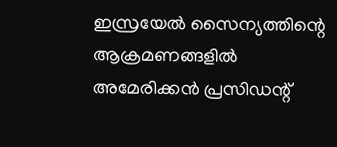ഇസ്രയേൽ സൈന്യത്തിന്റെ ആക്രമണങ്ങളിൽ അമേരിക്കൻ പ്രസിഡന്റ്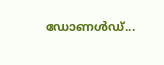ഡോണൾഡ്...